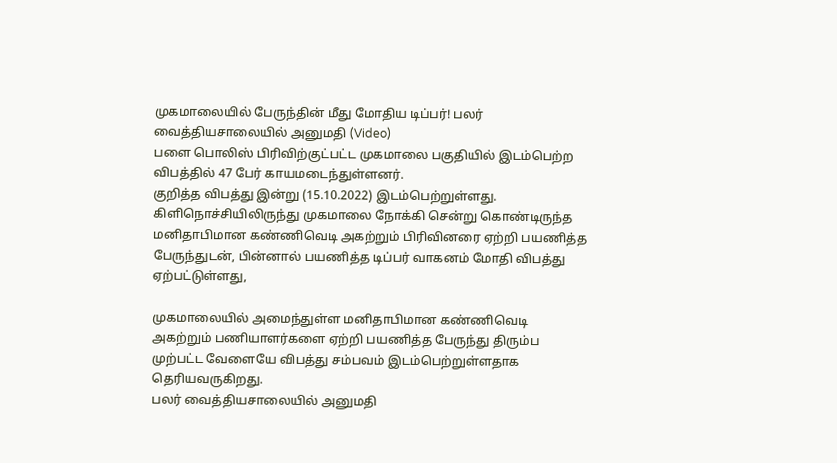முகமாலையில் பேருந்தின் மீது மோதிய டிப்பர்! பலர் வைத்தியசாலையில் அனுமதி (Video)
பளை பொலிஸ் பிரிவிற்குட்பட்ட முகமாலை பகுதியில் இடம்பெற்ற விபத்தில் 47 பேர் காயமடைந்துள்ளனர்.
குறித்த விபத்து இன்று (15.10.2022) இடம்பெற்றுள்ளது.
கிளிநொச்சியிலிருந்து முகமாலை நோக்கி சென்று கொண்டிருந்த மனிதாபிமான கண்ணிவெடி அகற்றும் பிரிவினரை ஏற்றி பயணித்த பேருந்துடன், பின்னால் பயணித்த டிப்பர் வாகனம் மோதி விபத்து ஏற்பட்டுள்ளது,

முகமாலையில் அமைந்துள்ள மனிதாபிமான கண்ணிவெடி அகற்றும் பணியாளர்களை ஏற்றி பயணித்த பேருந்து திரும்ப முற்பட்ட வேளையே விபத்து சம்பவம் இடம்பெற்றுள்ளதாக தெரியவருகிறது.
பலர் வைத்தியசாலையில் அனுமதி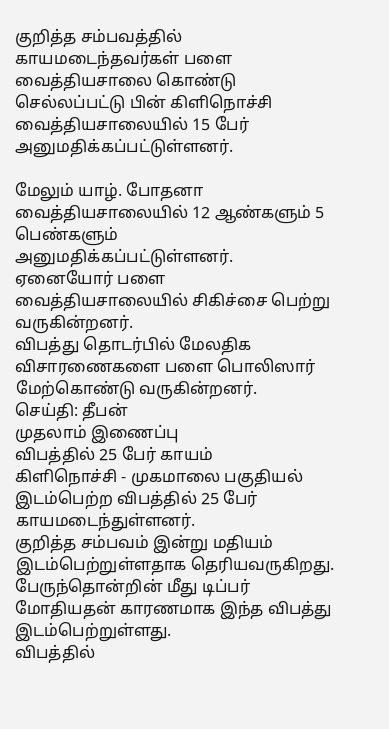குறித்த சம்பவத்தில் காயமடைந்தவர்கள் பளை வைத்தியசாலை கொண்டு செல்லப்பட்டு பின் கிளிநொச்சி வைத்தியசாலையில் 15 பேர் அனுமதிக்கப்பட்டுள்ளனர்.

மேலும் யாழ். போதனா வைத்தியசாலையில் 12 ஆண்களும் 5 பெண்களும் அனுமதிக்கப்பட்டுள்ளனர்.
ஏனையோர் பளை வைத்தியசாலையில் சிகிச்சை பெற்று வருகின்றனர்.
விபத்து தொடர்பில் மேலதிக விசாரணைகளை பளை பொலிஸார் மேற்கொண்டு வருகின்றனர்.
செய்தி: தீபன்
முதலாம் இணைப்பு
விபத்தில் 25 பேர் காயம்
கிளிநொச்சி - முகமாலை பகுதியல் இடம்பெற்ற விபத்தில் 25 பேர் காயமடைந்துள்ளனர்.
குறித்த சம்பவம் இன்று மதியம் இடம்பெற்றுள்ளதாக தெரியவருகிறது.
பேருந்தொன்றின் மீது டிப்பர் மோதியதன் காரணமாக இந்த விபத்து இடம்பெற்றுள்ளது.
விபத்தில்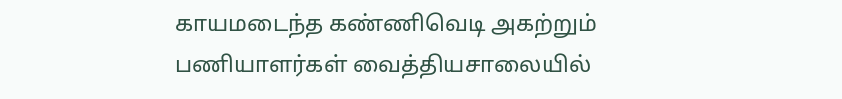காயமடைந்த கண்ணிவெடி அகற்றும் பணியாளர்கள் வைத்தியசாலையில்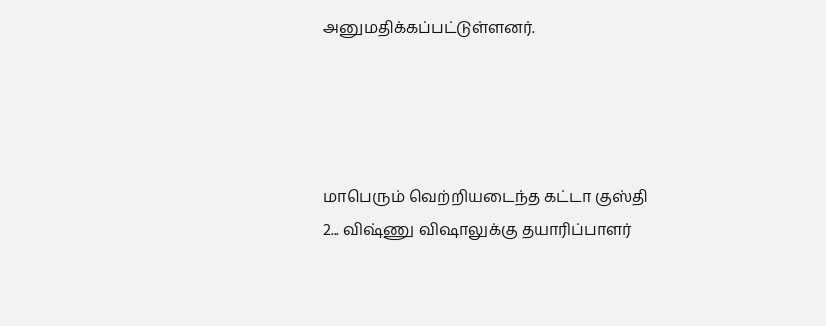அனுமதிக்கப்பட்டுள்ளனர்.




மாபெரும் வெற்றியடைந்த கட்டா குஸ்தி 2... விஷ்ணு விஷாலுக்கு தயாரிப்பாளர்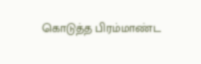கொடுத்த பிரம்மாண்ட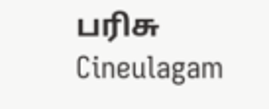பரிசு Cineulagam